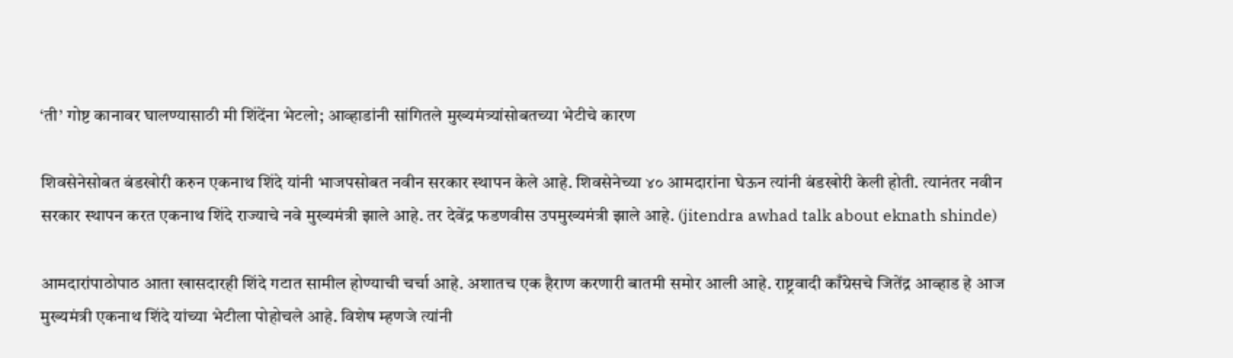‘ती’ गोष्ट कानावर घालण्यासाठी मी शिंदेंना भेटलो; आव्हाडांनी सांगितले मुख्यमंत्र्यांसोबतच्या भेटीचे कारण

शिवसेनेसोबत बंडखोरी करुन एकनाथ शिंदे यांनी भाजपसोबत नवीन सरकार स्थापन केले आहे. शिवसेनेच्या ४० आमदारांना घेऊन त्यांनी बंडखोरी केली होती. त्यानंतर नवीन सरकार स्थापन करत एकनाथ शिंदे राज्याचे नवे मुख्यमंत्री झाले आहे. तर देवेंद्र फडणवीस उपमुख्यमंत्री झाले आहे. (jitendra awhad talk about eknath shinde)

आमदारांपाठोपाठ आता खासदारही शिंदे गटात सामील होण्याची चर्चा आहे. अशातच एक हैराण करणारी बातमी समोर आली आहे. राष्ट्रवादी काँग्रेसचे जितेंद्र आव्हाड हे आज मुख्यमंत्री एकनाथ शिंदे यांच्या भेटीला पोहोचले आहे. विशेष म्हणजे त्यांनी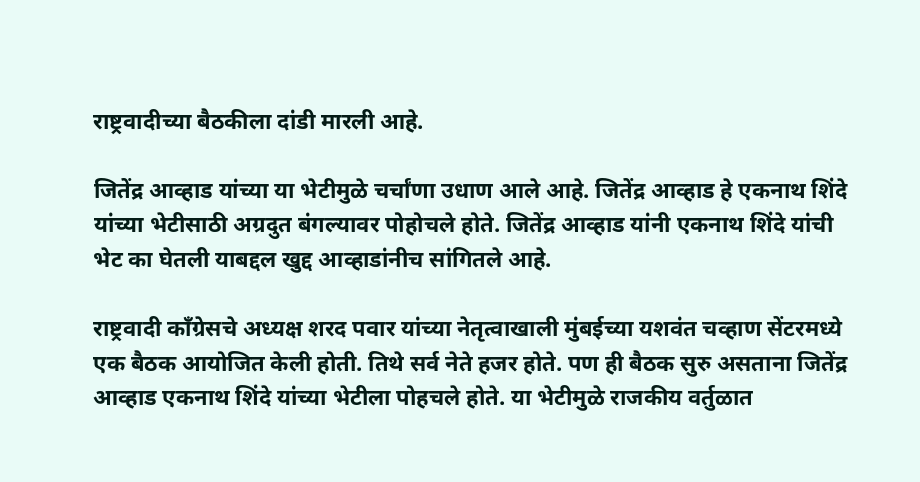राष्ट्रवादीच्या बैठकीला दांडी मारली आहे.

जितेंद्र आव्हाड यांच्या या भेटीमुळे चर्चांणा उधाण आले आहे. जितेंद्र आव्हाड हे एकनाथ शिंदे यांच्या भेटीसाठी अग्रदुत बंगल्यावर पोहोचले होते. जितेंद्र आव्हाड यांनी एकनाथ शिंदे यांची भेट का घेतली याबद्दल खुद्द आव्हाडांनीच सांगितले आहे.

राष्ट्रवादी काँग्रेसचे अध्यक्ष शरद पवार यांच्या नेतृत्वाखाली मुंबईच्या यशवंत चव्हाण सेंटरमध्ये एक बैठक आयोजित केली होती. तिथे सर्व नेते हजर होते. पण ही बैठक सुरु असताना जितेंद्र आव्हाड एकनाथ शिंदे यांच्या भेटीला पोहचले होते. या भेटीमुळे राजकीय वर्तुळात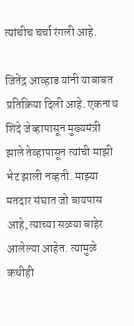त्यांचीच चर्चा रंगली आहे.

जितेंद्र आव्हाड यांनी याबाबत प्रतिक्रिया दिली आहे. एकनाथ शिंदे जेव्हापासून मुख्यमंत्री झाले तेव्हापासून त्यांची माझी भेट झाली नव्हती. माझ्या मतदार संघात जो बायपास आहे, त्याच्या सळया बाहेर आलेल्या आहेत. त्यामुळे कधीही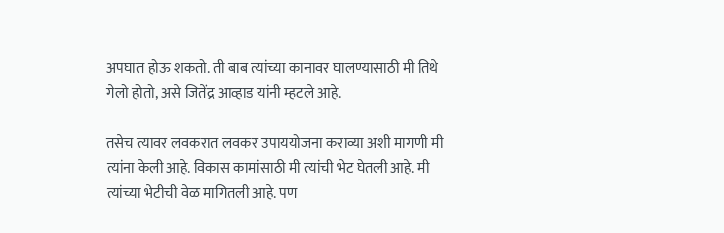अपघात होऊ शकतो. ती बाब त्यांच्या कानावर घालण्यासाठी मी तिथे गेलो होतो, असे जितेंद्र आव्हाड यांनी म्हटले आहे.

तसेच त्यावर लवकरात लवकर उपाययोजना कराव्या अशी मागणी मी त्यांना केली आहे. विकास कामांसाठी मी त्यांची भेट घेतली आहे. मी त्यांच्या भेटीची वेळ मागितली आहे. पण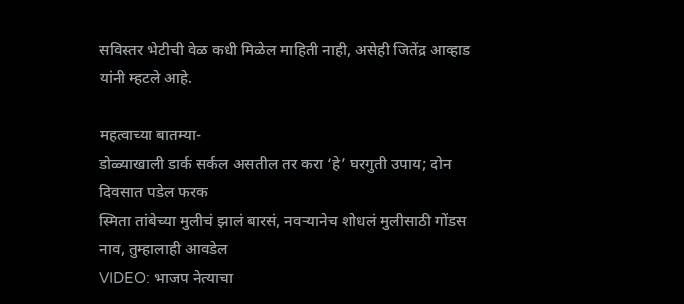सविस्तर भेटीची वेळ कधी मिळेल माहिती नाही, असेही जितेंद्र आव्हाड यांनी म्हटले आहे.

महत्वाच्या बातम्या-
डोळ्याखाली डार्क सर्कल असतील तर करा ‘हे’ घरगुती उपाय; दोन दिवसात पडेल फरक
स्मिता तांबेच्या मुलीचं झालं बारसं, नवऱ्यानेच शोधलं मुलीसाठी गोंडस नाव, तुम्हालाही आवडेल
VIDEO: भाजप नेत्याचा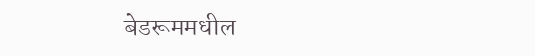बेडरूममधील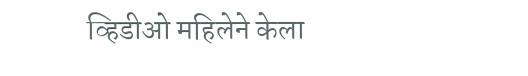व्हिडीओ महिलेने केला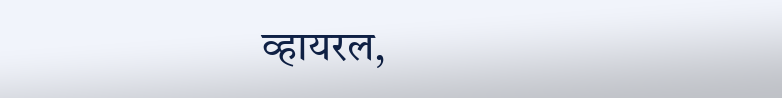व्हायरल,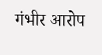गंभीर आरोप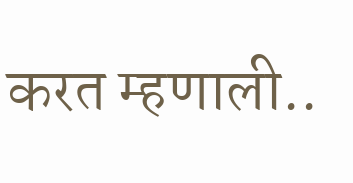करत म्हणाली..